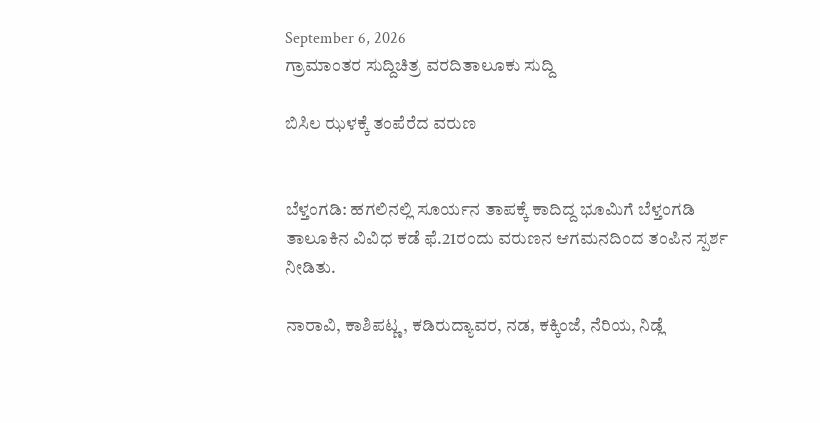September 6, 2026
ಗ್ರಾಮಾಂತರ ಸುದ್ದಿಚಿತ್ರ ವರದಿತಾಲೂಕು ಸುದ್ದಿ

ಬಿಸಿಲ ಝಳಕ್ಕೆ ತಂಪೆರೆದ ವರುಣ


ಬೆಳ್ತಂಗಡಿ: ಹಗಲಿನಲ್ಲಿ ಸೂರ್ಯನ ತಾಪಕ್ಕೆ ಕಾದಿದ್ದ ಭೂಮಿಗೆ ಬೆಳ್ತಂಗಡಿ ತಾಲೂಕಿನ ವಿವಿಧ ಕಡೆ ಫೆ.21ರಂದು ವರುಣನ ಆಗಮನದಿಂದ ತಂಪಿನ ಸ್ಪರ್ಶ ನೀಡಿತು.

ನಾರಾವಿ, ಕಾಶಿಪಟ್ಣ, ಕಡಿರುದ್ಯಾವರ, ನಡ, ಕಕ್ಕಿಂಜೆ, ನೆರಿಯ, ನಿಡ್ಲೆ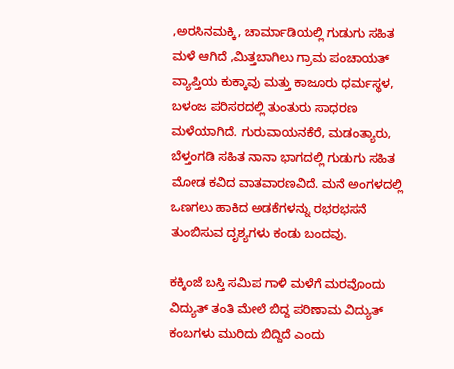,ಅರಸಿನಮಕ್ಕಿ, ಚಾರ್ಮಾಡಿಯಲ್ಲಿ ಗುಡುಗು ಸಹಿತ ಮಳೆ ಆಗಿದೆ ,ಮಿತ್ತಬಾಗಿಲು ಗ್ರಾಮ ಪಂಚಾಯತ್ ವ್ಯಾಪ್ತಿಯ ಕುಕ್ಕಾವು ಮತ್ತು ಕಾಜೂರು ಧರ್ಮಸ್ಥಳ, ಬಳಂಜ ಪರಿಸರದಲ್ಲಿ ತುಂತುರು ಸಾಧರಣ ಮಳೆಯಾಗಿದೆ. ಗುರುವಾಯನಕೆರೆ, ಮಡಂತ್ಯಾರು, ಬೆಳ್ತಂಗಡಿ ಸಹಿತ ನಾನಾ ಭಾಗದಲ್ಲಿ ಗುಡುಗು ಸಹಿತ ಮೋಡ ಕವಿದ ವಾತವಾರಣವಿದೆ. ಮನೆ ಅಂಗಳದಲ್ಲಿ ಒಣಗಲು ಹಾಕಿದ ಅಡಕೆಗಳನ್ನು ರಭರಭಸನೆ ತುಂಬಿಸುವ ದೃಶ್ಯಗಳು ಕಂಡು ಬಂದವು.

ಕಕ್ಕಿಂಜೆ ಬಸ್ತಿ ಸಮಿಪ ಗಾಳಿ ಮಳೆಗೆ ಮರವೊಂದು ವಿದ್ಯುತ್ ತಂತಿ ಮೇಲೆ ಬಿದ್ದ ಪರಿಣಾಮ ವಿದ್ಯುತ್ ಕಂಬಗಳು ಮುರಿದು ಬಿದ್ದಿದೆ ಎಂದು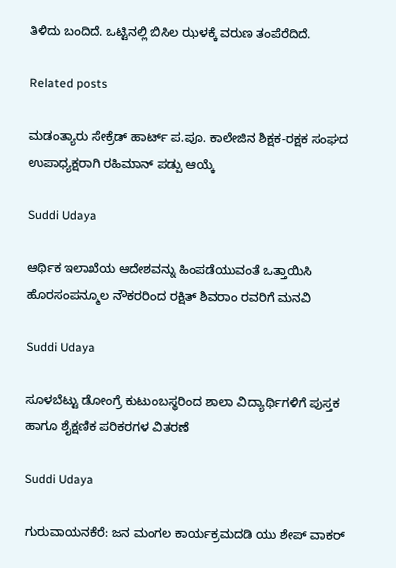ತಿಳಿದು ಬಂದಿದೆ. ಒಟ್ಟಿನಲ್ಲಿ ಬಿಸಿಲ ಝಳಕ್ಕೆ ವರುಣ ತಂಪೆರೆದಿದೆ.

Related posts

ಮಡಂತ್ಯಾರು ಸೇಕ್ರೆಡ್ ಹಾರ್ಟ್ ಪ.ಪೂ. ಕಾಲೇಜಿನ ಶಿಕ್ಷಕ-ರಕ್ಷಕ ಸಂಘದ ಉಪಾಧ್ಯಕ್ಷರಾಗಿ ರಹಿಮಾನ್ ಪಡ್ಪು ಆಯ್ಕೆ

Suddi Udaya

ಆರ್ಥಿಕ ಇಲಾಖೆಯ ಆದೇಶವನ್ನು ಹಿಂಪಡೆಯುವಂತೆ ಒತ್ತಾಯಿಸಿ ಹೊರಸಂಪನ್ಮೂಲ ನೌಕರರಿಂದ ರಕ್ಷಿತ್ ಶಿವರಾಂ ರವರಿಗೆ ಮನವಿ

Suddi Udaya

ಸೂಳಬೆಟ್ಟು ಡೋಂಗ್ರೆ ಕುಟುಂಬಸ್ಥರಿಂದ ಶಾಲಾ ವಿದ್ಯಾರ್ಥಿಗಳಿಗೆ ಪುಸ್ತಕ ಹಾಗೂ ಶೈಕ್ಷಣಿಕ ಪರಿಕರಗಳ ವಿತರಣೆ

Suddi Udaya

ಗುರುವಾಯನಕೆರೆ: ಜನ ಮಂಗಲ ಕಾರ್ಯಕ್ರಮದಡಿ ಯು ಶೇಪ್ ವಾಕರ್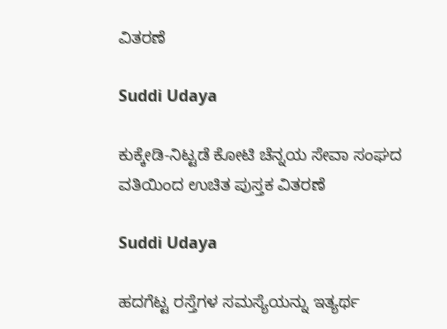ವಿತರಣೆ

Suddi Udaya

ಕುಕ್ಕೇಡಿ-ನಿಟ್ಟಡೆ ಕೋಟಿ ಚೆನ್ನಯ ಸೇವಾ ಸಂಘದ ವತಿಯಿಂದ ಉಚಿತ ಪುಸ್ತಕ ವಿತರಣೆ

Suddi Udaya

ಹದಗೆಟ್ಟ ರಸ್ತೆಗಳ ಸಮಸ್ಯೆಯನ್ನು ಇತ್ಯರ್ಥ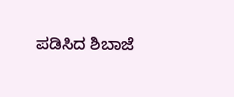ಪಡಿಸಿದ ಶಿಬಾಜೆ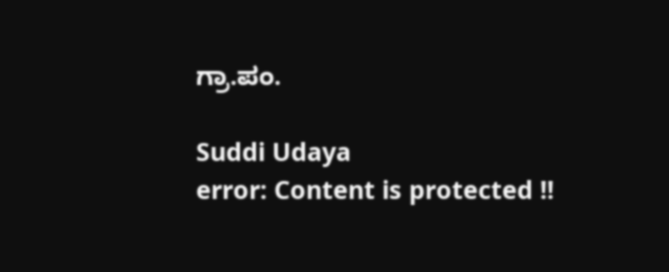ಗ್ರಾ.ಪಂ.

Suddi Udaya
error: Content is protected !!